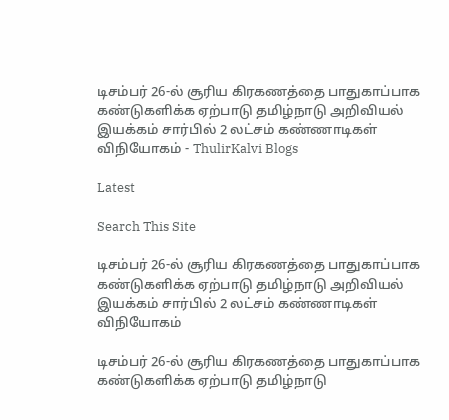டிசம்பர் 26-ல் சூரிய கிரகணத்தை பாதுகாப்பாக கண்டுகளிக்க ஏற்பாடு தமிழ்நாடு அறிவியல் இயக்கம் சார்பில் 2 லட்சம் கண்ணாடிகள் விநியோகம் - ThulirKalvi Blogs

Latest

Search This Site

டிசம்பர் 26-ல் சூரிய கிரகணத்தை பாதுகாப்பாக கண்டுகளிக்க ஏற்பாடு தமிழ்நாடு அறிவியல் இயக்கம் சார்பில் 2 லட்சம் கண்ணாடிகள் விநியோகம்

டிசம்பர் 26-ல் சூரிய கிரகணத்தை பாதுகாப்பாக கண்டுகளிக்க ஏற்பாடு தமிழ்நாடு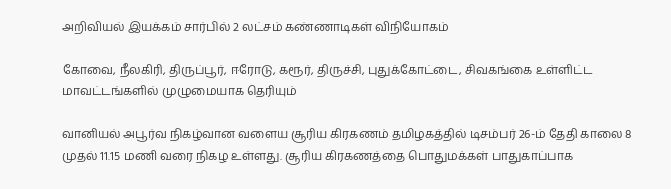அறிவியல் இயக்கம் சார்பில் 2 லட்சம் கண்ணாடிகள் விநியோகம்

கோவை, நீலகிரி, திருப்பூர், ஈரோடு, கரூர், திருச்சி, புதுக்கோட்டை, சிவகங்கை உள்ளிட்ட மாவட்டங்களில் முழுமையாக தெரியும்

வானியல் அபூர்வ நிகழ்வான வளைய சூரிய கிரகணம் தமிழகத்தில் டிசம்பர் 26-ம் தேதி காலை 8 முதல் 11.15 மணி வரை நிகழ உள்ளது. சூரிய கிரகணத்தை பொதுமக்கள் பாதுகாப்பாக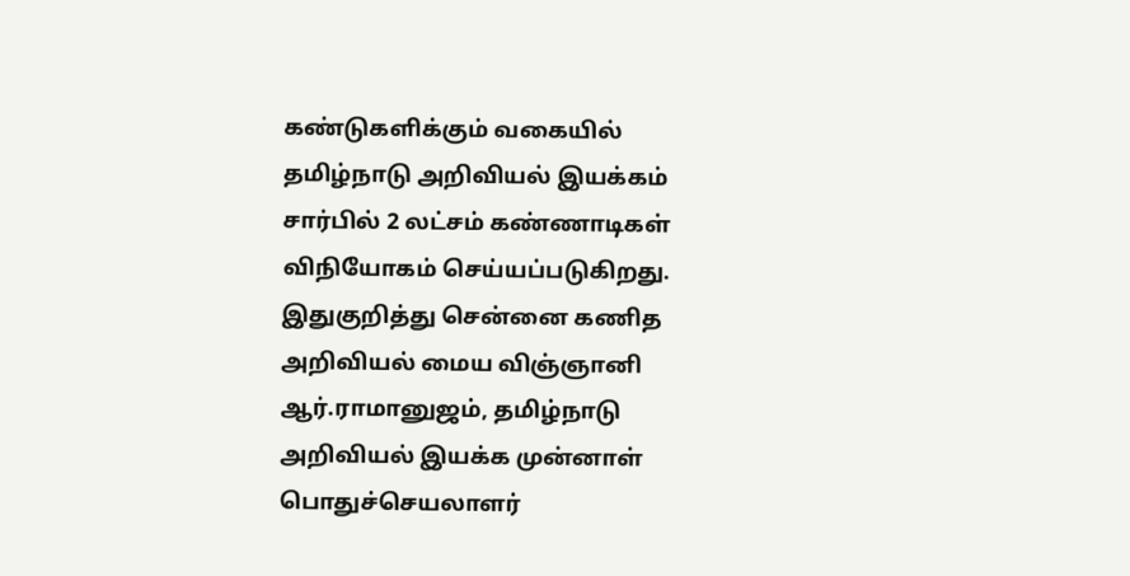கண்டுகளிக்கும் வகையில் தமிழ்நாடு அறிவியல் இயக்கம் சார்பில் 2 லட்சம் கண்ணாடிகள் விநியோகம் செய்யப்படுகிறது. இதுகுறித்து சென்னை கணித அறிவியல் மைய விஞ்ஞானி ஆர்.ராமானுஜம், தமிழ்நாடு அறிவியல் இயக்க முன்னாள் பொதுச்செயலாளர்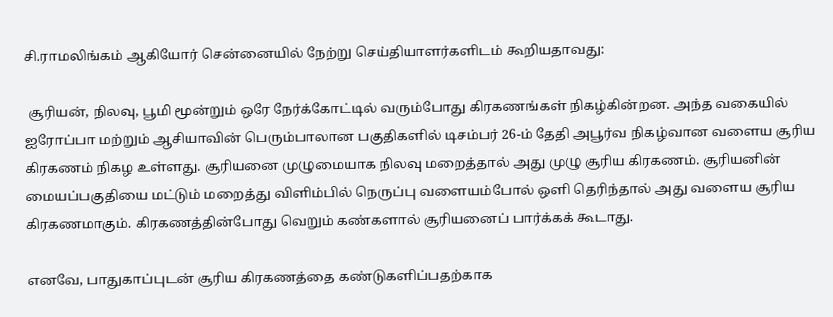சி.ராமலிங்கம் ஆகியோர் சென்னையில் நேற்று செய்தியாளர்களிடம் கூறியதாவது:

 சூரியன், நிலவு, பூமி மூன்றும் ஒரே நேர்க்கோட்டில் வரும்போது கிரகணங்கள் நிகழ்கின்றன. அந்த வகையில் ஐரோப்பா மற்றும் ஆசியாவின் பெரும்பாலான பகுதிகளில் டிசம்பர் 26-ம் தேதி அபூர்வ நிகழ்வான வளைய சூரிய கிரகணம் நிகழ உள்ளது. சூரியனை முழுமையாக நிலவு மறைத்தால் அது முழு சூரிய கிரகணம். சூரியனின் மையப்பகுதியை மட்டும் மறைத்து விளிம்பில் நெருப்பு வளையம்போல் ஒளி தெரிந்தால் அது வளைய சூரிய கிரகணமாகும். கிரகணத்தின்போது வெறும் கண்களால் சூரியனைப் பார்க்கக் கூடாது.

எனவே, பாதுகாப்புடன் சூரிய கிரகணத்தை கண்டுகளிப்பதற்காக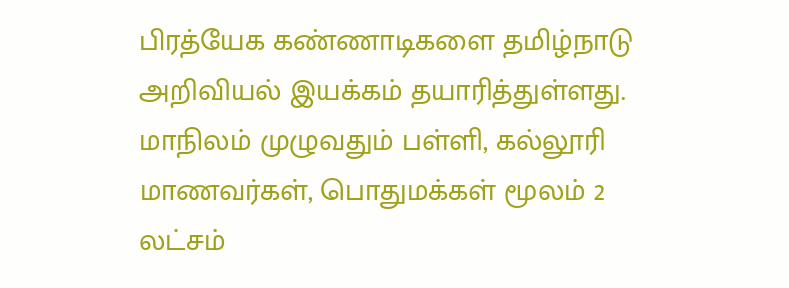பிரத்யேக கண்ணாடிகளை தமிழ்நாடு அறிவியல் இயக்கம் தயாரித்துள்ளது. மாநிலம் முழுவதும் பள்ளி, கல்லூரி மாணவர்கள், பொதுமக்கள் மூலம் 2 லட்சம்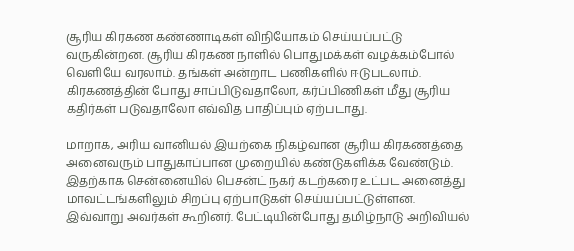சூரிய கிரகண கண்ணாடிகள் விநியோகம் செய்யப்பட்டு வருகின்றன. சூரிய கிரகண நாளில் பொதுமக்கள் வழக்கம்போல் வெளியே வரலாம். தங்கள் அன்றாட பணிகளில் ஈடுபடலாம். கிரகணத்தின் போது சாப்பிடுவதாலோ, கர்ப்பிணிகள் மீது சூரிய கதிர்கள் படுவதாலோ எவ்வித பாதிப்பும் ஏற்படாது.

மாறாக, அரிய வானியல் இயற்கை நிகழ்வான சூரிய கிரகணத்தை அனைவரும் பாதுகாப்பான முறையில் கண்டுகளிக்க வேண்டும். இதற்காக சென்னையில் பெசன்ட் நகர் கடற்கரை உட்பட அனைத்து மாவட்டங்களிலும் சிறப்பு ஏற்பாடுகள் செய்யப்பட்டுள்ளன. இவ்வாறு அவர்கள் கூறினர். பேட்டியின்போது தமிழ்நாடு அறிவியல்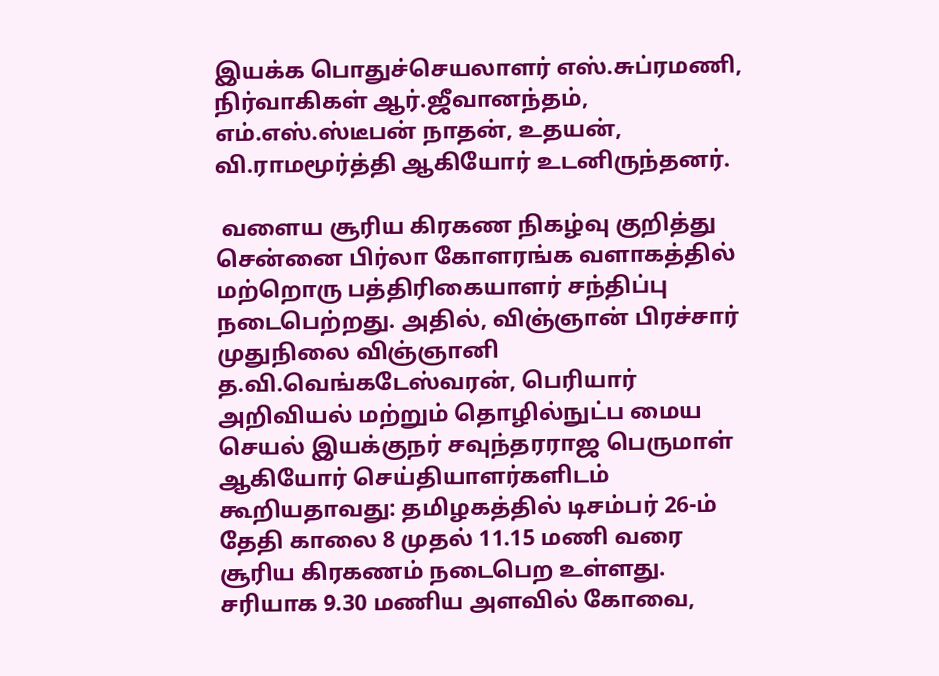இயக்க பொதுச்செயலாளர் எஸ்.சுப்ரமணி, நிர்வாகிகள் ஆர்.ஜீவானந்தம், எம்.எஸ்.ஸ்டீபன் நாதன், உதயன், வி.ராமமூர்த்தி ஆகியோர் உடனிருந்தனர்.

 வளைய சூரிய கிரகண நிகழ்வு குறித்து சென்னை பிர்லா கோளரங்க வளாகத்தில் மற்றொரு பத்திரிகையாளர் சந்திப்பு நடைபெற்றது. அதில், விஞ்ஞான் பிரச்சார் முதுநிலை விஞ்ஞானி த.வி.வெங்கடேஸ்வரன், பெரியார் அறிவியல் மற்றும் தொழில்நுட்ப மைய செயல் இயக்குநர் சவுந்தரராஜ பெருமாள் ஆகியோர் செய்தியாளர்களிடம் கூறியதாவது: தமிழகத்தில் டிசம்பர் 26-ம் தேதி காலை 8 முதல் 11.15 மணி வரை சூரிய கிரகணம் நடைபெற உள்ளது. சரியாக 9.30 மணிய அளவில் கோவை,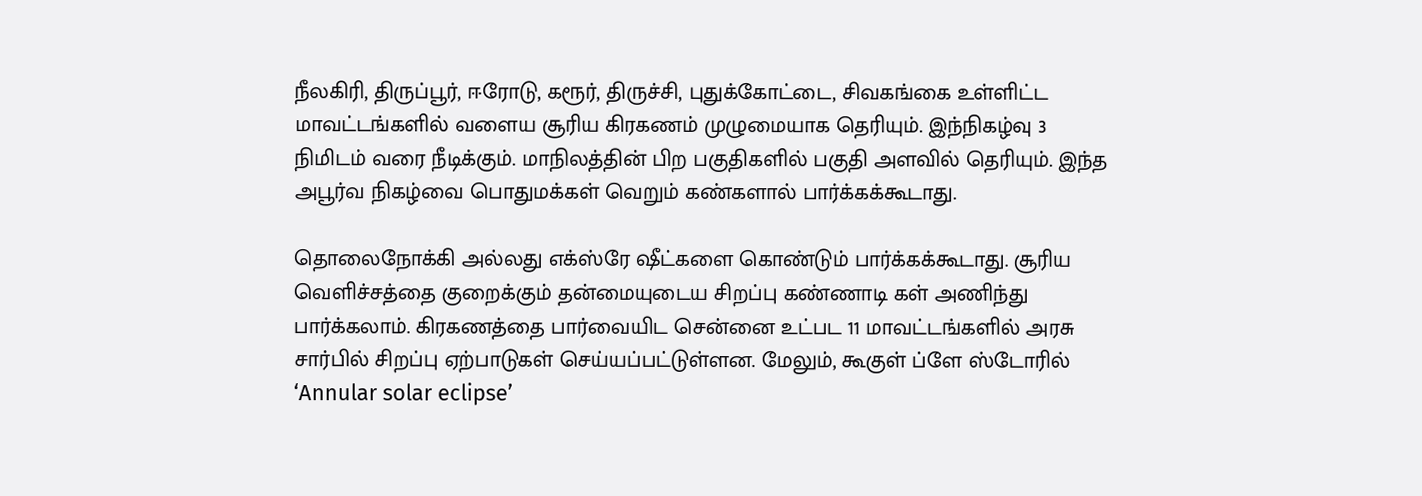நீலகிரி, திருப்பூர், ஈரோடு, கரூர், திருச்சி, புதுக்கோட்டை, சிவகங்கை உள்ளிட்ட மாவட்டங்களில் வளைய சூரிய கிரகணம் முழுமையாக தெரியும். இந்நிகழ்வு 3 நிமிடம் வரை நீடிக்கும். மாநிலத்தின் பிற பகுதிகளில் பகுதி அளவில் தெரியும். இந்த அபூர்வ நிகழ்வை பொதுமக்கள் வெறும் கண்களால் பார்க்கக்கூடாது.

தொலைநோக்கி அல்லது எக்ஸ்ரே ஷீட்களை கொண்டும் பார்க்கக்கூடாது. சூரிய வெளிச்சத்தை குறைக்கும் தன்மையுடைய சிறப்பு கண்ணாடி கள் அணிந்து பார்க்கலாம். கிரகணத்தை பார்வையிட சென்னை உட்பட 11 மாவட்டங்களில் அரசு சார்பில் சிறப்பு ஏற்பாடுகள் செய்யப்பட்டுள்ளன. மேலும், கூகுள் ப்ளே ஸ்டோரில் ‘Annular solar eclipse’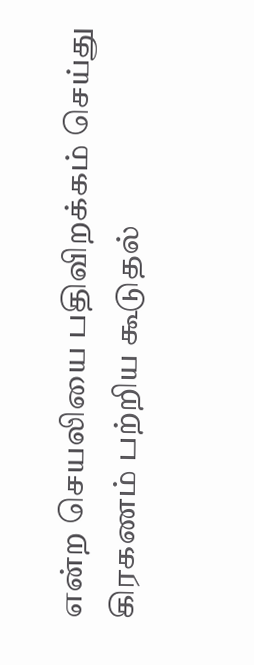என்ற செயலியை பதிவிறக்கம் செய்து கிரகணம் பற்றிய கூடுதல்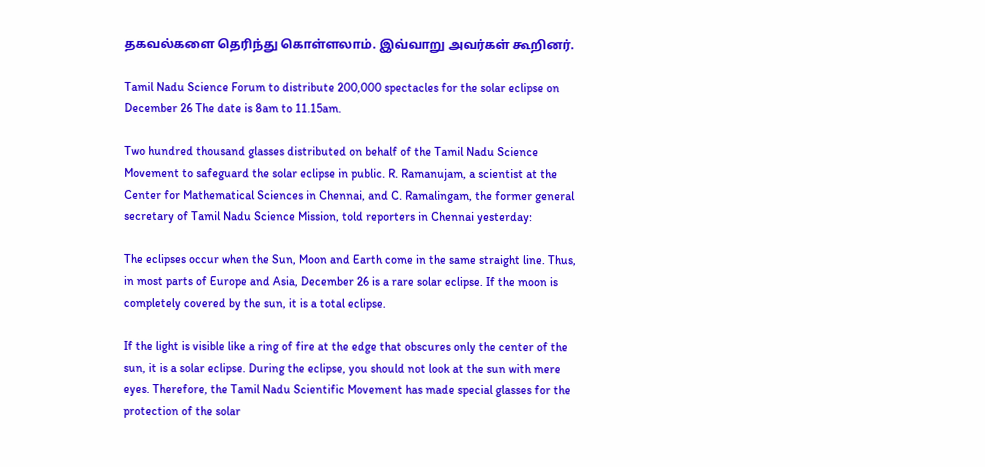தகவல்களை தெரிந்து கொள்ளலாம். இவ்வாறு அவர்கள் கூறினர்.

Tamil Nadu Science Forum to distribute 200,000 spectacles for the solar eclipse on December 26 The date is 8am to 11.15am.

Two hundred thousand glasses distributed on behalf of the Tamil Nadu Science Movement to safeguard the solar eclipse in public. R. Ramanujam, a scientist at the Center for Mathematical Sciences in Chennai, and C. Ramalingam, the former general secretary of Tamil Nadu Science Mission, told reporters in Chennai yesterday:

The eclipses occur when the Sun, Moon and Earth come in the same straight line. Thus, in most parts of Europe and Asia, December 26 is a rare solar eclipse. If the moon is completely covered by the sun, it is a total eclipse.

If the light is visible like a ring of fire at the edge that obscures only the center of the sun, it is a solar eclipse. During the eclipse, you should not look at the sun with mere eyes. Therefore, the Tamil Nadu Scientific Movement has made special glasses for the protection of the solar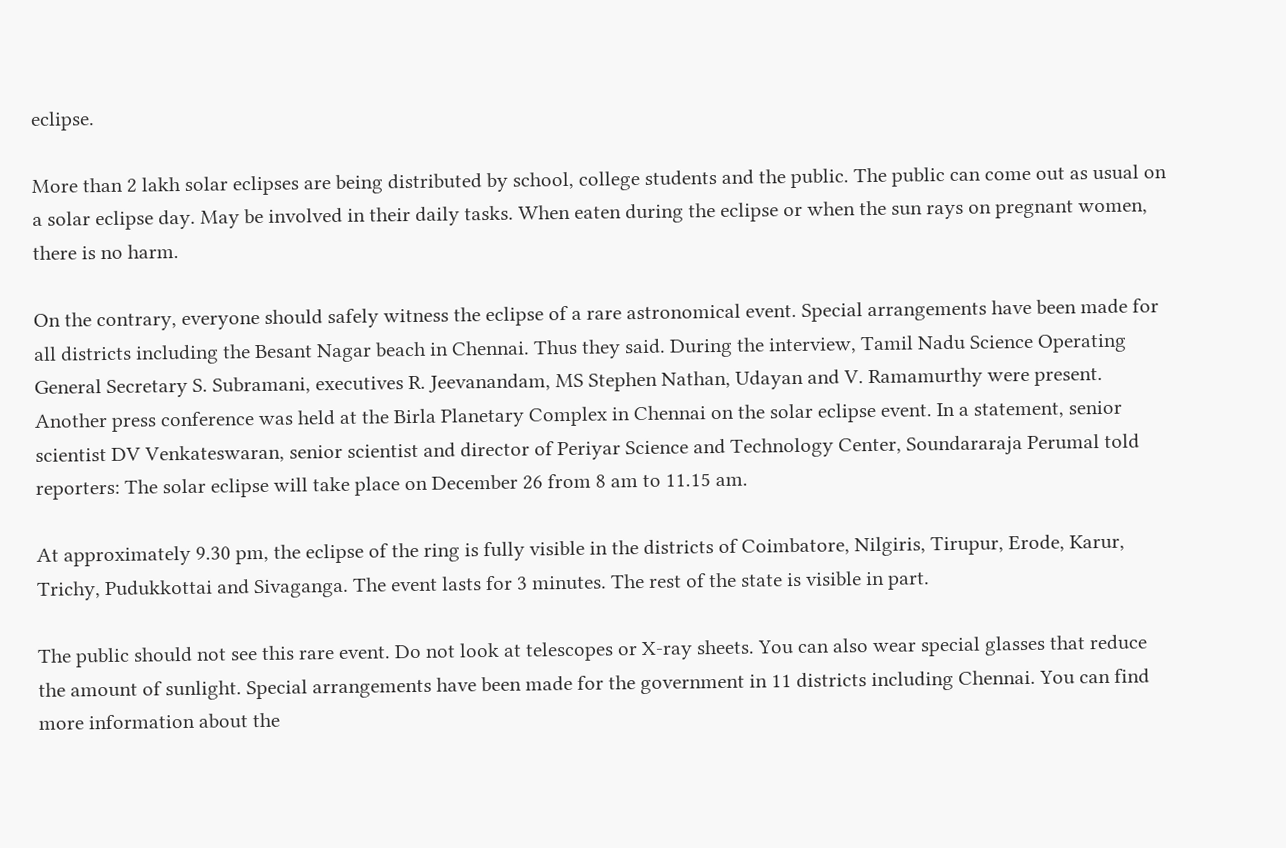eclipse.

More than 2 lakh solar eclipses are being distributed by school, college students and the public. The public can come out as usual on a solar eclipse day. May be involved in their daily tasks. When eaten during the eclipse or when the sun rays on pregnant women, there is no harm.

On the contrary, everyone should safely witness the eclipse of a rare astronomical event. Special arrangements have been made for all districts including the Besant Nagar beach in Chennai. Thus they said. During the interview, Tamil Nadu Science Operating General Secretary S. Subramani, executives R. Jeevanandam, MS Stephen Nathan, Udayan and V. Ramamurthy were present. Another press conference was held at the Birla Planetary Complex in Chennai on the solar eclipse event. In a statement, senior scientist DV Venkateswaran, senior scientist and director of Periyar Science and Technology Center, Soundararaja Perumal told reporters: The solar eclipse will take place on December 26 from 8 am to 11.15 am.

At approximately 9.30 pm, the eclipse of the ring is fully visible in the districts of Coimbatore, Nilgiris, Tirupur, Erode, Karur, Trichy, Pudukkottai and Sivaganga. The event lasts for 3 minutes. The rest of the state is visible in part.

The public should not see this rare event. Do not look at telescopes or X-ray sheets. You can also wear special glasses that reduce the amount of sunlight. Special arrangements have been made for the government in 11 districts including Chennai. You can find more information about the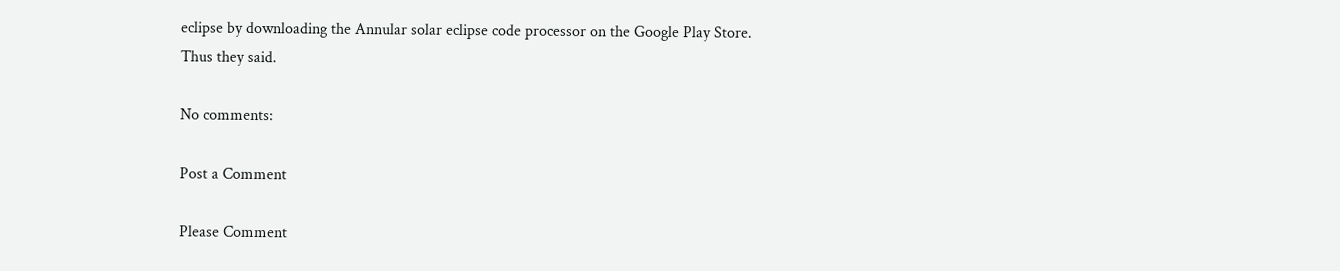eclipse by downloading the Annular solar eclipse code processor on the Google Play Store. Thus they said.

No comments:

Post a Comment

Please Comment